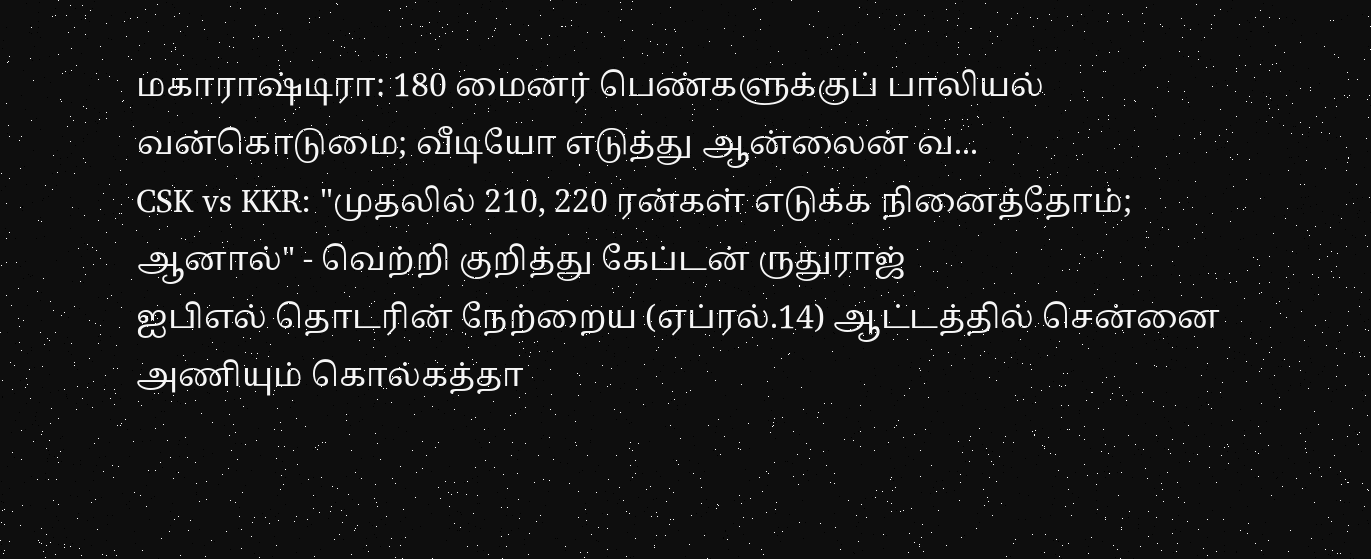மகாராஷ்டிரா: 180 மைனர் பெண்களுக்குப் பாலியல் வன்கொடுமை; வீடியோ எடுத்து ஆன்லைன் வ...
CSK vs KKR: "முதலில் 210, 220 ரன்கள் எடுக்க நினைத்தோம்; ஆனால்" - வெற்றி குறித்து கேப்டன் ருதுராஜ்
ஐபிஎல் தொடரின் நேற்றைய (ஏப்ரல்.14) ஆட்டத்தில் சென்னை அணியும் கொல்கத்தா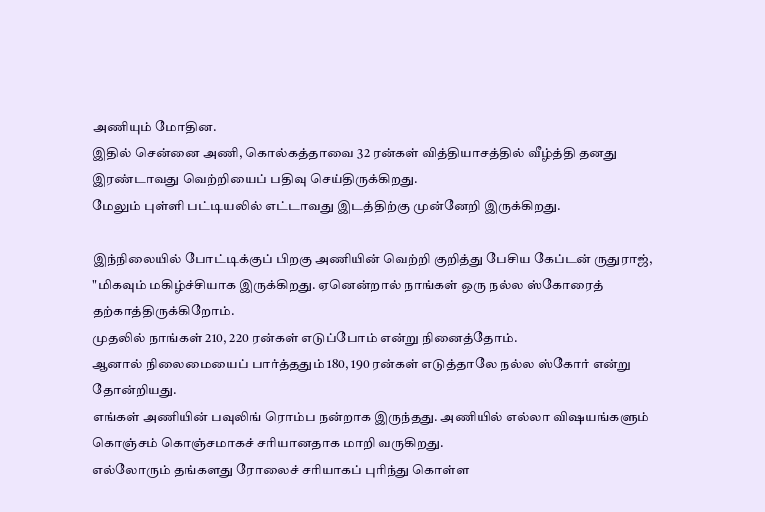அணியும் மோதின.
இதில் சென்னை அணி, கொல்கத்தாவை 32 ரன்கள் வித்தியாசத்தில் வீழ்த்தி தனது இரண்டாவது வெற்றியைப் பதிவு செய்திருக்கிறது.
மேலும் புள்ளி பட்டியலில் எட்டாவது இடத்திற்கு முன்னேறி இருக்கிறது.

இந்நிலையில் போட்டிக்குப் பிறகு அணியின் வெற்றி குறித்து பேசிய கேப்டன் ருதுராஜ், "மிகவும் மகிழ்ச்சியாக இருக்கிறது. ஏனென்றால் நாங்கள் ஒரு நல்ல ஸ்கோரைத் தற்காத்திருக்கிறோம்.
முதலில் நாங்கள் 210, 220 ரன்கள் எடுப்போம் என்று நினைத்தோம்.
ஆனால் நிலைமையைப் பார்த்ததும் 180, 190 ரன்கள் எடுத்தாலே நல்ல ஸ்கோர் என்று தோன்றியது.
எங்கள் அணியின் பவுலிங் ரொம்ப நன்றாக இருந்தது. அணியில் எல்லா விஷயங்களும் கொஞ்சம் கொஞ்சமாகச் சரியானதாக மாறி வருகிறது.
எல்லோரும் தங்களது ரோலைச் சரியாகப் புரிந்து கொள்ள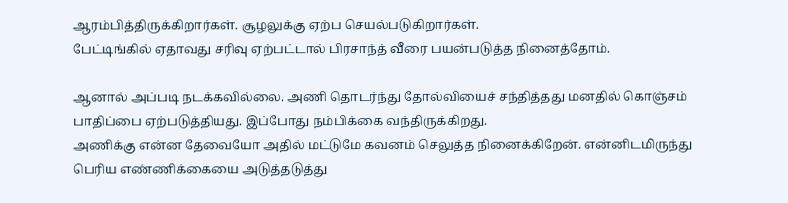ஆரம்பித்திருக்கிறார்கள். சூழலுக்கு ஏற்ப செயல்படுகிறார்கள்.
பேட்டிங்கில் ஏதாவது சரிவு ஏற்பட்டால் பிரசாந்த் வீரை பயன்படுத்த நினைத்தோம்.

ஆனால் அப்படி நடக்கவில்லை. அணி தொடர்ந்து தோல்வியைச் சந்தித்தது மனதில் கொஞ்சம் பாதிப்பை ஏற்படுத்தியது. இப்போது நம்பிக்கை வந்திருக்கிறது.
அணிக்கு என்ன தேவையோ அதில் மட்டுமே கவனம் செலுத்த நினைக்கிறேன். என்னிடமிருந்து பெரிய எண்ணிக்கையை அடுத்தடுத்து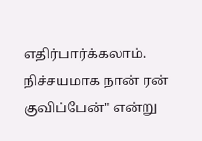எதிர்பார்க்கலாம். நிச்சயமாக நான் ரன் குவிப்பேன்" என்று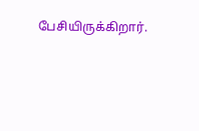பேசியிருக்கிறார்.